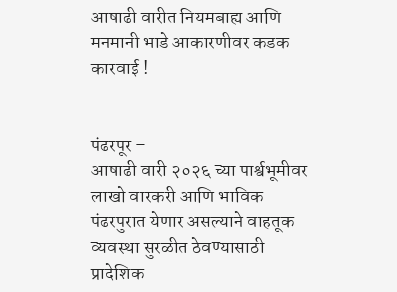आषाढी वारीत नियमबाह्य आणि मनमानी भाडे आकारणीवर कडक कारवाई !


पंढरपूर –
आषाढी वारी २०२६ च्या पार्श्वभूमीवर लाखो वारकरी आणि भाविक पंढरपुरात येणार असल्याने वाहतूक व्यवस्था सुरळीत ठेवण्यासाठी प्रादेशिक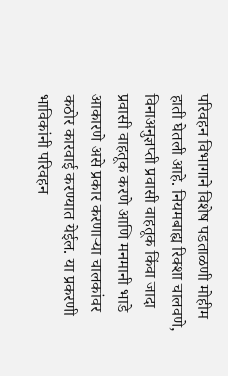परिवहन विभागाने विशेष पडताळणी मोहीम हाती घेतली आहे. नियमबाह्य रिक्शा चालवणे, विनाअनुज्ञप्ती प्रवासी वाहतूक किंवा जादा प्रवासी वाहतूक करणे आणि मनमानी भाडे आकारणे असे प्रकार करणार्‍या चालकांवर कठोर कारवाई करण्यात येईल. या प्रकरणी भाविकांनी परिवहन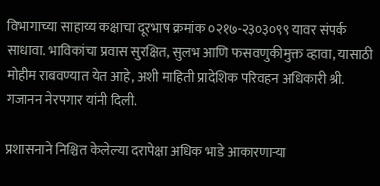विभागाच्या साहाय्य कक्षाचा दूरभाष क्रमांक ०२१७-२३०३०९९ यावर संपर्क साधावा. भाविकांचा प्रवास सुरक्षित, सुलभ आणि फसवणुकीमुक्त व्हावा, यासाठी मोहीम राबवण्यात येत आहे, अशी माहिती प्रादेशिक परिवहन अधिकारी श्री. गजानन नेरपगार यांनी दिली.

प्रशासनाने निश्चित केलेल्या दरापेक्षा अधिक भाडे आकारणार्‍या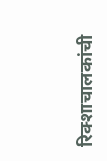रिक्शाचालकांची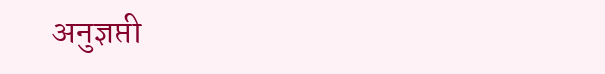अनुज्ञप्ती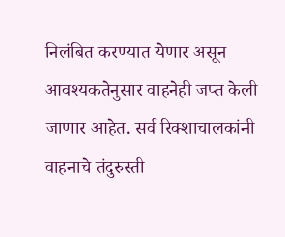निलंबित करण्यात येणार असून आवश्यकतेनुसार वाहनेही जप्त केली जाणार आहेत. सर्व रिक्शाचालकांनी वाहनाचे तंदुरुस्ती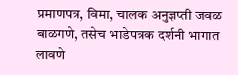प्रमाणपत्र, विमा, चालक अनुज्ञप्ती जवळ बाळगणे, तसेच भाडेपत्रक दर्शनी भागात लावणे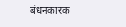बंधनकारक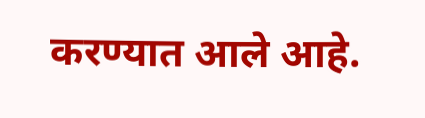करण्यात आले आहे.